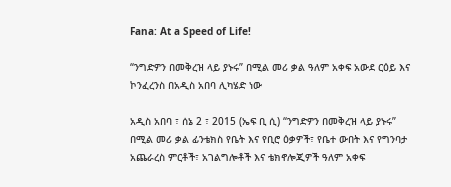Fana: At a Speed of Life!

“ንግድዎን በመቅረዝ ላይ ያኑሩ” በሚል መሪ ቃል ዓለም አቀፍ አውደ ርዕይ እና ኮንፈረንስ በአዲስ አበባ ሊካሄድ ነው

አዲስ አበባ ፣ ሰኔ 2 ፣ 2015 (ኤፍ ቢ ሲ) “ንግድዎን በመቅረዝ ላይ ያኑሩ” በሚል መሪ ቃል ፊንቴክስ የቤት እና የቢሮ ዕቃዎች፣ የቤተ ውበት እና የግንባታ አጨራረስ ምርቶች፣ አገልግሎቶች እና ቴክኖሎጂዎች ዓለም አቀፍ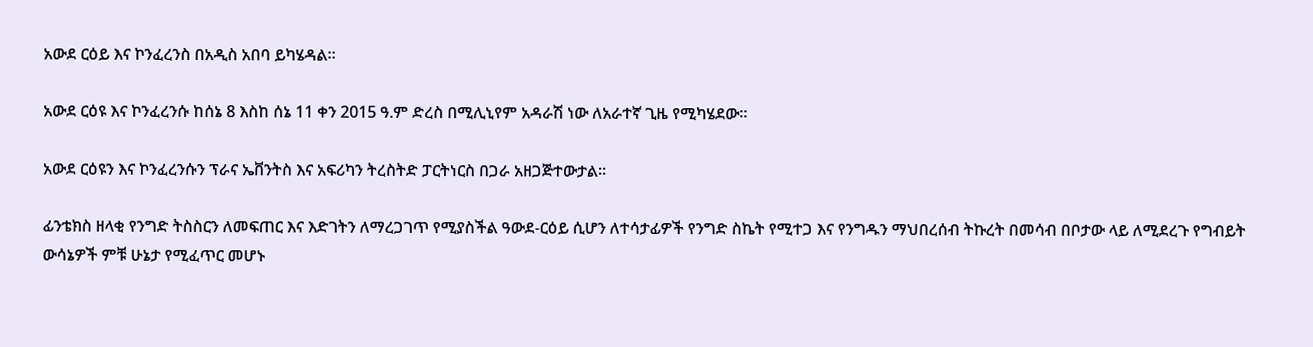አውደ ርዕይ እና ኮንፈረንስ በአዲስ አበባ ይካሄዳል።

አውደ ርዕዩ እና ኮንፈረንሱ ከሰኔ 8 እስከ ሰኔ 11 ቀን 2015 ዓ.ም ድረስ በሚሊኒየም አዳራሽ ነው ለአራተኛ ጊዜ የሚካሄደው።

አውደ ርዕዩን እና ኮንፈረንሱን ፕራና ኤቨንትስ እና አፍሪካን ትረስትድ ፓርትነርስ በጋራ አዘጋጅተውታል።

ፊንቴክስ ዘላቂ የንግድ ትስስርን ለመፍጠር እና እድገትን ለማረጋገጥ የሚያስችል ዓውደ-ርዕይ ሲሆን ለተሳታፊዎች የንግድ ስኬት የሚተጋ እና የንግዱን ማህበረሰብ ትኩረት በመሳብ በቦታው ላይ ለሚደረጉ የግብይት ውሳኔዎች ምቹ ሁኔታ የሚፈጥር መሆኑ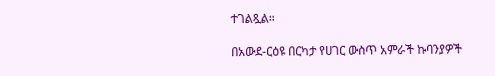ተገልጿል።

በአውደ-ርዕዩ በርካታ የሀገር ውስጥ አምራች ኩባንያዎች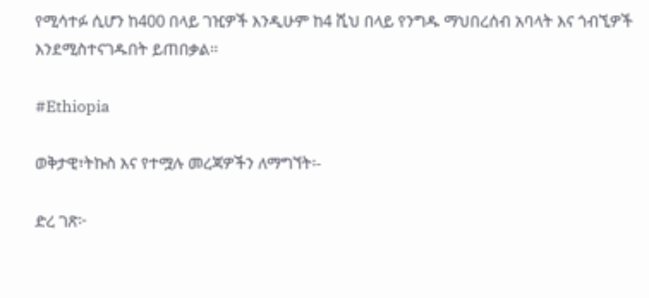የሚሳተፉ ሲሆን ከ400 በላይ ገዢዎች እንዲሁም ከ4 ሺህ በላይ የንግዱ ማህበረሰብ አባላት እና ጎብኚዎች እንደሚስተናገዱበት ይጠበቃል፡፡

#Ethiopia

ወቅታዊ፣ትኩስ እና የተሟሉ መረጃዎችን ለማግኘት፡-

ድረ ገጽ፦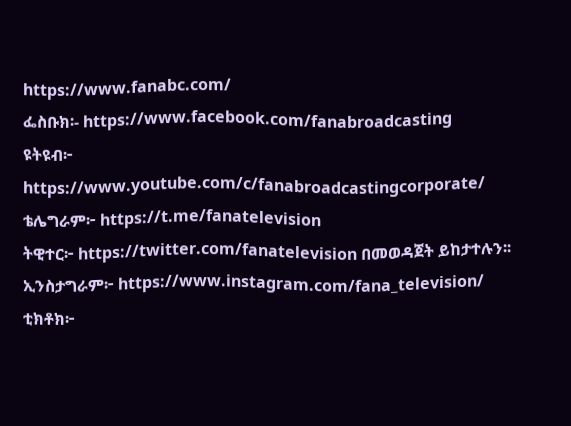https://www.fanabc.com/
ፌስቡክ፡- https://www.facebook.com/fanabroadcasting
ዩትዩብ፦ https://www.youtube.com/c/fanabroadcastingcorporate/
ቴሌግራም፦ https://t.me/fanatelevision
ትዊተር፦ https://twitter.com/fanatelevision በመወዳጀት ይከታተሉን፡፡
ኢንስታግራም፦ https://www.instagram.com/fana_television/
ቲክቶክ፦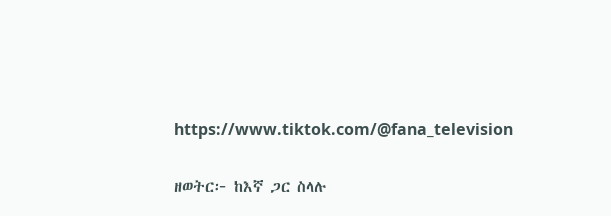https://www.tiktok.com/@fana_television

ዘወትር፦ ከእኛ ጋር ስላሉ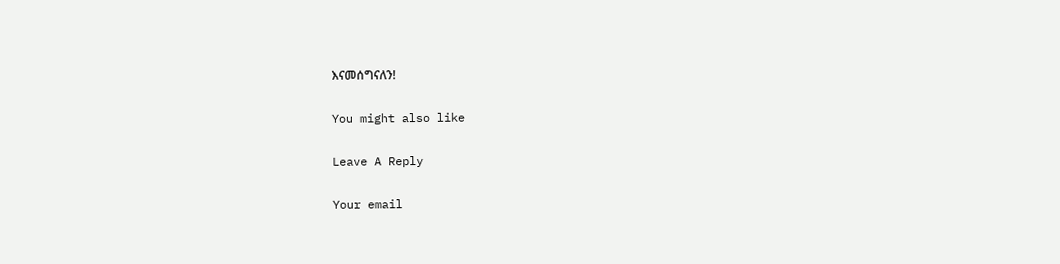እናመሰግናለን!

You might also like

Leave A Reply

Your email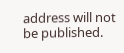address will not be published.